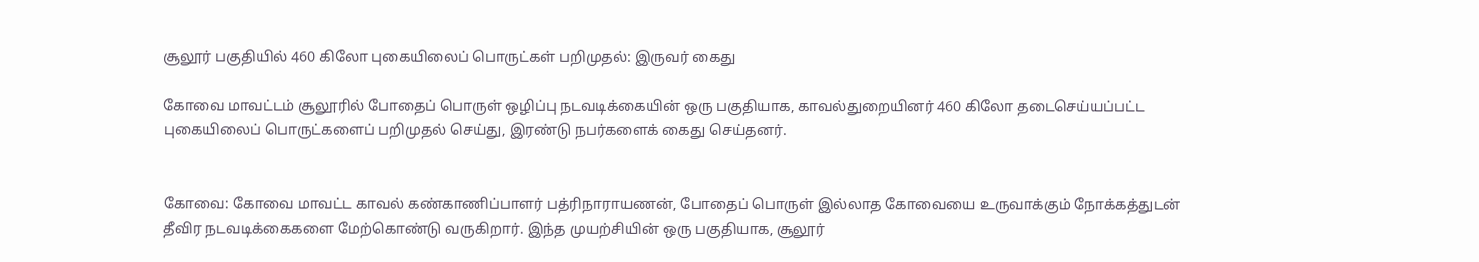சூலூர் பகுதியில் 460 கிலோ புகையிலைப் பொருட்கள் பறிமுதல்: இருவர் கைது

கோவை மாவட்டம் சூலூரில் போதைப் பொருள் ஒழிப்பு நடவடிக்கையின் ஒரு பகுதியாக, காவல்துறையினர் 460 கிலோ தடைசெய்யப்பட்ட புகையிலைப் பொருட்களைப் பறிமுதல் செய்து, இரண்டு நபர்களைக் கைது செய்தனர்.


கோவை: கோவை மாவட்ட காவல் கண்காணிப்பாளர் பத்ரிநாராயணன், போதைப் பொருள் இல்லாத கோவையை உருவாக்கும் நோக்கத்துடன் தீவிர நடவடிக்கைகளை மேற்கொண்டு வருகிறார். இந்த முயற்சியின் ஒரு பகுதியாக, சூலூர்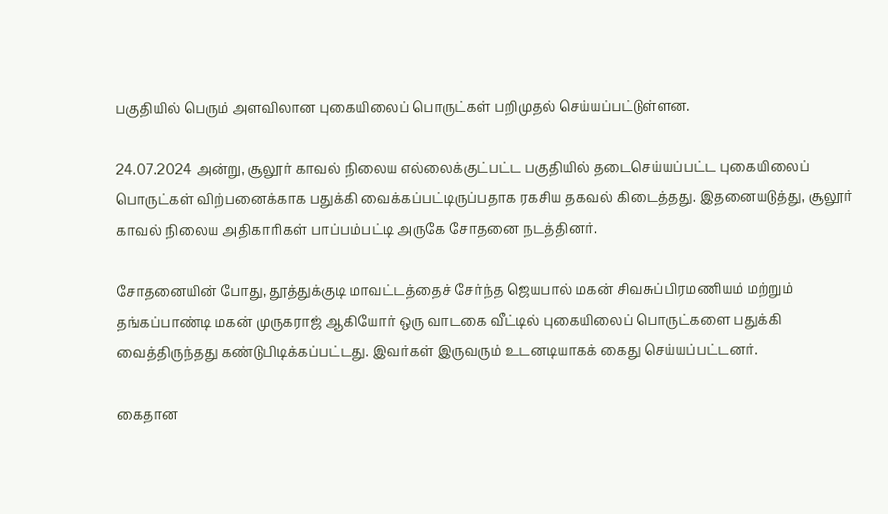பகுதியில் பெரும் அளவிலான புகையிலைப் பொருட்கள் பறிமுதல் செய்யப்பட்டுள்ளன.

24.07.2024 அன்று, சூலூர் காவல் நிலைய எல்லைக்குட்பட்ட பகுதியில் தடைசெய்யப்பட்ட புகையிலைப் பொருட்கள் விற்பனைக்காக பதுக்கி வைக்கப்பட்டிருப்பதாக ரகசிய தகவல் கிடைத்தது. இதனையடுத்து, சூலூர் காவல் நிலைய அதிகாரிகள் பாப்பம்பட்டி அருகே சோதனை நடத்தினர்.

சோதனையின் போது, தூத்துக்குடி மாவட்டத்தைச் சேர்ந்த ஜெயபால் மகன் சிவசுப்பிரமணியம் மற்றும் தங்கப்பாண்டி மகன் முருகராஜ் ஆகியோர் ஒரு வாடகை வீட்டில் புகையிலைப் பொருட்களை பதுக்கி வைத்திருந்தது கண்டுபிடிக்கப்பட்டது. இவர்கள் இருவரும் உடனடியாகக் கைது செய்யப்பட்டனர்.

கைதான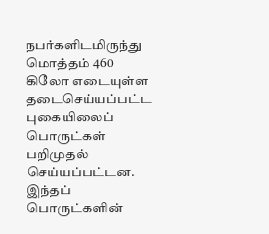நபர்களிடமிருந்து மொத்தம் 460 கிலோ எடையுள்ள தடைசெய்யப்பட்ட புகையிலைப் பொருட்கள் பறிமுதல் செய்யப்பட்டன. இந்தப் பொருட்களின்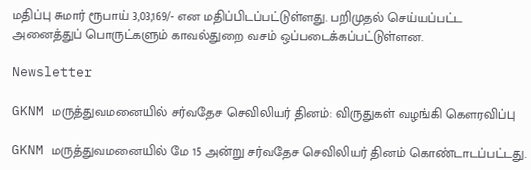மதிப்பு சுமார் ரூபாய் 3,03,169/- என மதிப்பிடப்பட்டுள்ளது. பறிமுதல் செய்யப்பட்ட அனைத்துப் பொருட்களும் காவல்துறை வசம் ஒப்படைக்கப்பட்டுள்ளன.

Newsletter

GKNM மருத்துவமனையில் சர்வதேச செவிலியர் தினம்: விருதுகள் வழங்கி கௌரவிப்பு

GKNM மருத்துவமனையில் மே 15 அன்று சர்வதேச செவிலியர் தினம் கொண்டாடப்பட்டது.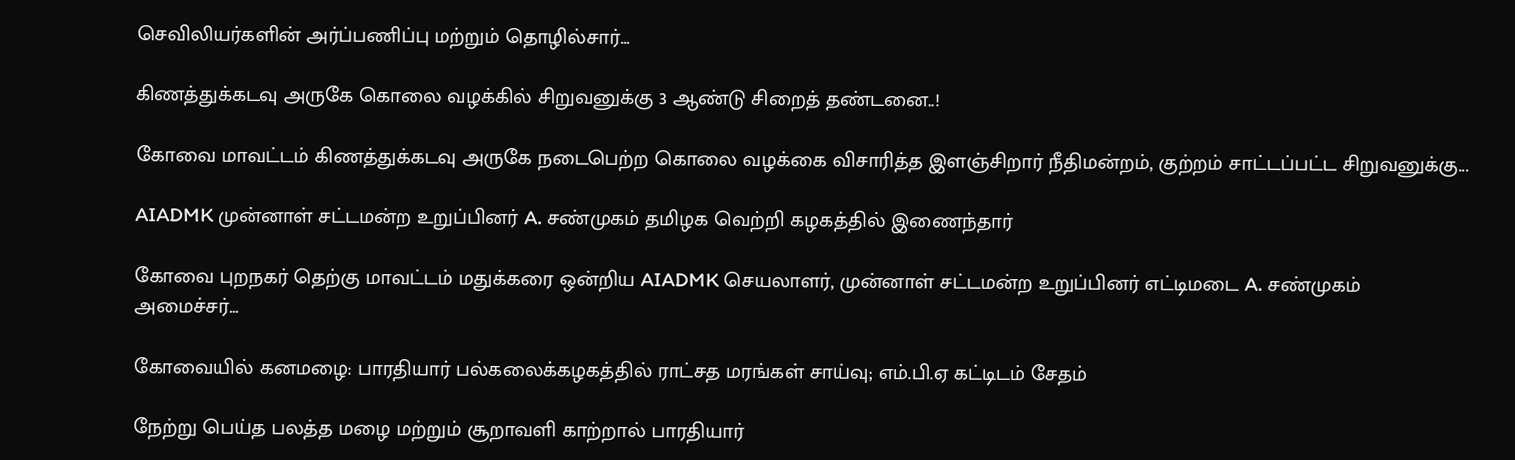செவிலியர்களின் அர்ப்பணிப்பு மற்றும் தொழில்சார்...

கிணத்துக்கடவு அருகே கொலை வழக்கில் சிறுவனுக்கு 3 ஆண்டு சிறைத் தண்டனை..!

கோவை மாவட்டம் கிணத்துக்கடவு அருகே நடைபெற்ற கொலை வழக்கை விசாரித்த இளஞ்சிறார் நீதிமன்றம், குற்றம் சாட்டப்பட்ட சிறுவனுக்கு...

AIADMK முன்னாள் சட்டமன்ற உறுப்பினர் A. சண்முகம் தமிழக வெற்றி கழகத்தில் இணைந்தார்

கோவை புறநகர் தெற்கு மாவட்டம் மதுக்கரை ஒன்றிய AIADMK செயலாளர், முன்னாள் சட்டமன்ற உறுப்பினர் எட்டிமடை A. சண்முகம் அமைச்சர்...

கோவையில் கனமழை: பாரதியார் பல்கலைக்கழகத்தில் ராட்சத மரங்கள் சாய்வு; எம்.பி.ஏ கட்டிடம் சேதம்

நேற்று பெய்த பலத்த மழை மற்றும் சூறாவளி காற்றால் பாரதியார்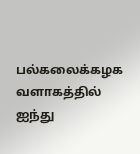பல்கலைக்கழக வளாகத்தில் ஐந்து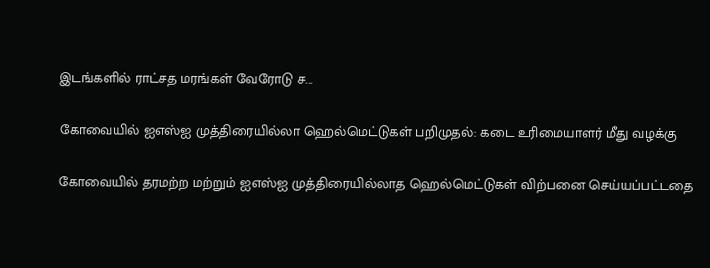இடங்களில் ராட்சத மரங்கள் வேரோடு ச...

கோவையில் ஐஎஸ்ஐ முத்திரையில்லா ஹெல்மெட்டுகள் பறிமுதல்: கடை உரிமையாளர் மீது வழக்கு

கோவையில் தரமற்ற மற்றும் ஐஎஸ்ஐ முத்திரையில்லாத ஹெல்மெட்டுகள் விற்பனை செய்யப்பட்டதை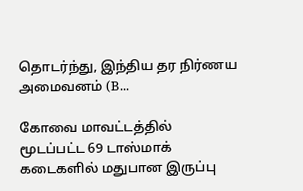தொடர்ந்து, இந்திய தர நிர்ணய அமைவனம் (B...

கோவை மாவட்டத்தில் மூடப்பட்ட 69 டாஸ்மாக் கடைகளில் மதுபான இருப்பு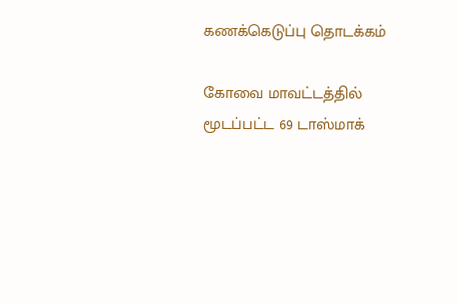கணக்கெடுப்பு தொடக்கம்

கோவை மாவட்டத்தில் மூடப்பட்ட 69 டாஸ்மாக்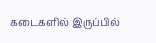கடைகளில் இருப்பில்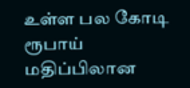உள்ள பல கோடி ரூபாய் மதிப்பிலான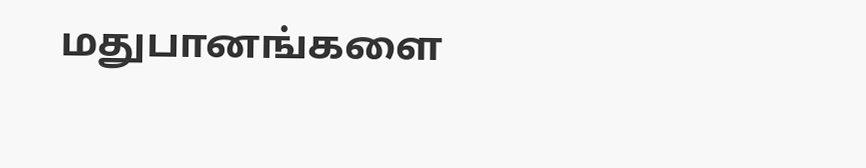மதுபானங்களை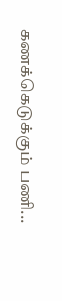கணக்கெடுக்கும் பணி...